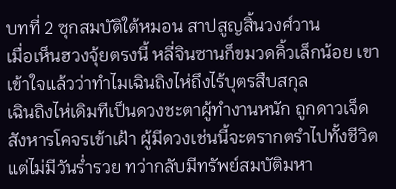บทที่ 2 ซุกสมบัติใต้หมอน สาปสูญสิ้นวงศ์วาน
เมื่อเห็นฮวงจุ้ยตรงนี้ หลี่จินซานก็ขมวดคิ้วเล็กน้อย เขาเข้าใจแล้วว่าทำไมเฉินถิงไห่ถึงไร้บุตรสืบสกุล
เฉินถิงไห่เดิมทีเป็นดวงชะตาผู้ทำงานหนัก ถูกดาวเจ็ดสังหารโคจรเข้าเฝ้า ผู้มีดวงเช่นนี้จะตรากตรำไปทั้งชีวิตแต่ไม่มีวันร่ำรวย ทว่ากลับมีทรัพย์สมบัติมหา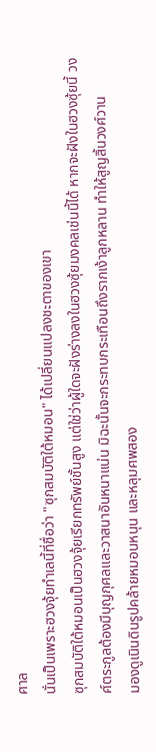ศาล
นั่นเป็นเพราะฮวงจุ้ยทำเลนี้ที่ชื่อว่า "ซุกสมบัติใต้หมอน" ได้เปลี่ยนแปลงชะตาของเขา
ซุกสมบัติใต้หมอนเป็นฮวงจุ้ยเรียกทรัพย์ชั้นสูง แต่ใช่ว่าผู้ใดจะฝังร่างลงในฮวงซุ้ยมงคลเช่นนี้ได้ หากจะฝังในฮวงซุ้ยนี้ วงศ์ตระกูลต้องมีบุญกุศลและวาสนาอันหนาแน่น มิฉะนั้นจะกระทบกระเทือนถึงรากเง้าลูกหลาน ทำให้สูญสิ้นวงศ์วาน
มองดูเนินดินรูปคล้ายหมอนหนุน และหลุมศพสอง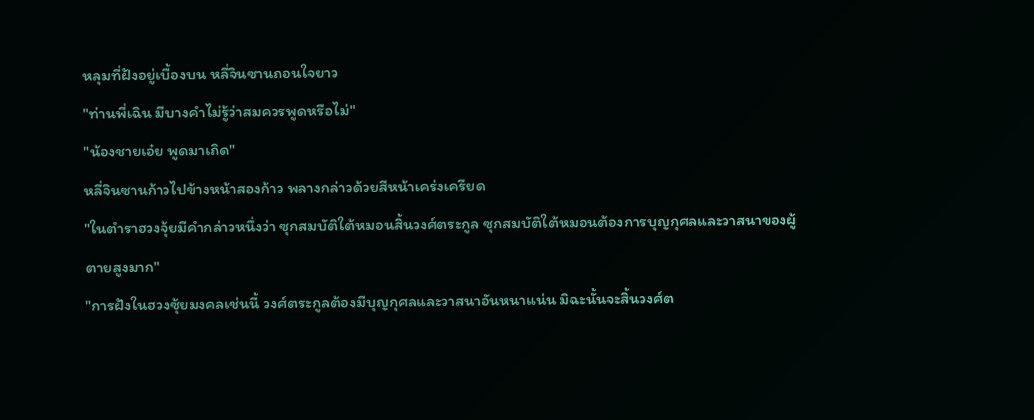หลุมที่ฝังอยู่เบื้องบน หลี่จินซานถอนใจยาว
"ท่านพี่เฉิน มีบางคำไม่รู้ว่าสมควรพูดหรือไม่"
"น้องชายเอ๋ย พูดมาเถิด"
หลี่จินซานก้าวไปข้างหน้าสองก้าว พลางกล่าวด้วยสีหน้าเคร่งเครียด
"ในตำราฮวงจุ้ยมีคำกล่าวหนึ่งว่า ซุกสมบัติใต้หมอนสิ้นวงศ์ตระกูล ซุกสมบัติใต้หมอนต้องการบุญกุศลและวาสนาของผู้ตายสูงมาก"
"การฝังในฮวงซุ้ยมงคลเช่นนี้ วงศ์ตระกูลต้องมีบุญกุศลและวาสนาอันหนาแน่น มิฉะนั้นจะสิ้นวงศ์ต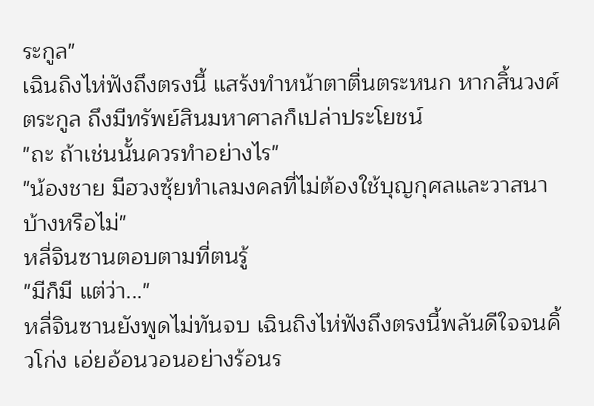ระกูล"
เฉินถิงไห่ฟังถึงตรงนี้ แสร้งทำหน้าตาตื่นตระหนก หากสิ้นวงศ์ตระกูล ถึงมีทรัพย์สินมหาศาลก็เปล่าประโยชน์
"ถะ ถ้าเช่นนั้นควรทำอย่างไร"
"น้องชาย มีฮวงซุ้ยทำเลมงคลที่ไม่ต้องใช้บุญกุศลและวาสนาบ้างหรือไม่"
หลี่จินซานตอบตามที่ตนรู้
"มีก็มี แต่ว่า..."
หลี่จินซานยังพูดไม่ทันจบ เฉินถิงไห่ฟังถึงตรงนี้พลันดีใจจนคิ้วโก่ง เอ่ยอ้อนวอนอย่างร้อนร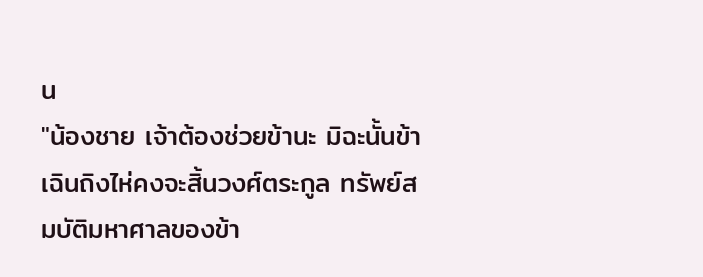น
"น้องชาย เจ้าต้องช่วยข้านะ มิฉะนั้นข้าเฉินถิงไห่คงจะสิ้นวงศ์ตระกูล ทรัพย์สมบัติมหาศาลของข้า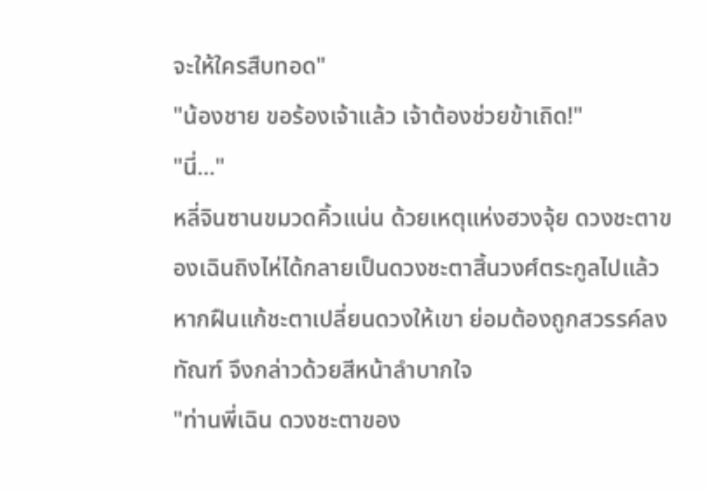จะให้ใครสืบทอด"
"น้องชาย ขอร้องเจ้าแล้ว เจ้าต้องช่วยข้าเถิด!"
"นี่..."
หลี่จินซานขมวดคิ้วแน่น ด้วยเหตุแห่งฮวงจุ้ย ดวงชะตาของเฉินถิงไห่ได้กลายเป็นดวงชะตาสิ้นวงศ์ตระกูลไปแล้ว หากฝืนแก้ชะตาเปลี่ยนดวงให้เขา ย่อมต้องถูกสวรรค์ลงทัณฑ์ จึงกล่าวด้วยสีหน้าลำบากใจ
"ท่านพี่เฉิน ดวงชะตาของ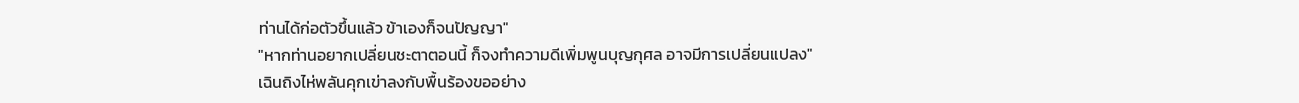ท่านได้ก่อตัวขึ้นแล้ว ข้าเองก็จนปัญญา"
"หากท่านอยากเปลี่ยนชะตาตอนนี้ ก็จงทำความดีเพิ่มพูนบุญกุศล อาจมีการเปลี่ยนแปลง"
เฉินถิงไห่พลันคุกเข่าลงกับพื้นร้องขออย่าง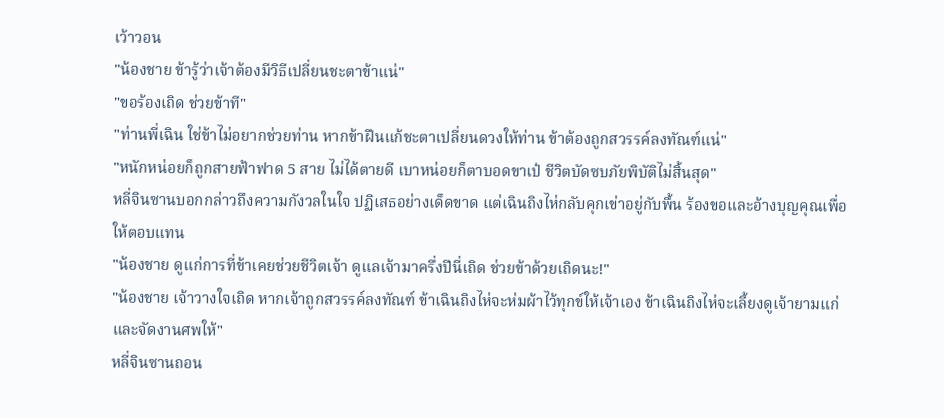เว้าวอน
"น้องชาย ข้ารู้ว่าเจ้าต้องมีวิธีเปลี่ยนชะตาข้าแน่"
"ขอร้องเถิด ช่วยข้าที"
"ท่านพี่เฉิน ใช่ข้าไม่อยากช่วยท่าน หากข้าฝืนแก้ชะตาเปลี่ยนดวงให้ท่าน ข้าต้องถูกสวรรค์ลงทัณฑ์แน่"
"หนักหน่อยก็ถูกสายฟ้าฟาด 5 สาย ไม่ได้ตายดี เบาหน่อยก็ตาบอดขาเป๋ ชีวิตบัดซบภัยพิบัติไม่สิ้นสุด"
หลี่จินซานบอกกล่าวถึงความกังวลในใจ ปฏิเสธอย่างเด็ดขาด แต่เฉินถิงไห่กลับคุกเข่าอยู่กับพื้น ร้องขอและอ้างบุญคุณเพื่อให้ตอบแทน
"น้องชาย ดูแก่การที่ข้าเคยช่วยชีวิตเจ้า ดูแลเจ้ามาครึ่งปีนี่เถิด ช่วยข้าด้วยเถิดนะ!"
"น้องชาย เจ้าวางใจเถิด หากเจ้าถูกสวรรค์ลงทัณฑ์ ข้าเฉินถิงไห่จะห่มผ้าไว้ทุกข์ให้เจ้าเอง ข้าเฉินถิงไห่จะเลี้ยงดูเจ้ายามแก่และจัดงานศพให้"
หลี่จินซานถอน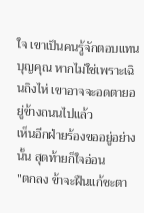ใจ เขาเป็นคนรู้จักตอบแทนบุญคุณ หากไม่ใช่เพราะเฉินถิงไห่ เขาอาจจะอดตายอยู่ข้างถนนไปแล้ว
เห็นอีกฝ่ายร้องขออยู่อย่างนั้น สุดท้ายก็ใจอ่อน
"ตกลง ข้าจะฝืนแก้ชะตา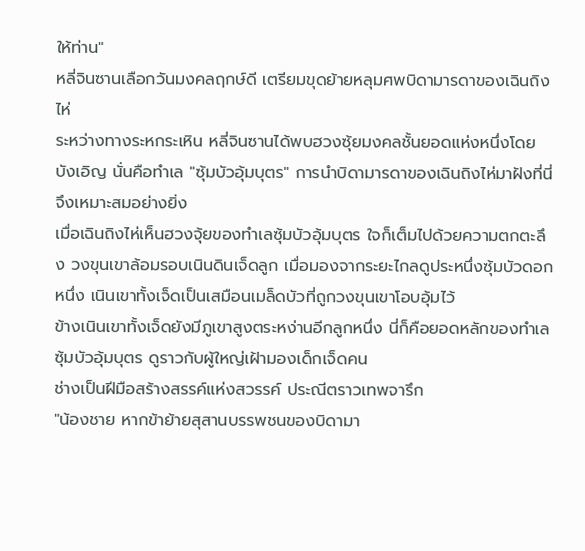ให้ท่าน"
หลี่จินซานเลือกวันมงคลฤกษ์ดี เตรียมขุดย้ายหลุมศพบิดามารดาของเฉินถิงไห่
ระหว่างทางระหกระเหิน หลี่จินซานได้พบฮวงซุ้ยมงคลชั้นยอดแห่งหนึ่งโดยบังเอิญ นั่นคือทำเล "ซุ้มบัวอุ้มบุตร" การนำบิดามารดาของเฉินถิงไห่มาฝังที่นี่จึงเหมาะสมอย่างยิ่ง
เมื่อเฉินถิงไห่เห็นฮวงจุ้ยของทำเลซุ้มบัวอุ้มบุตร ใจก็เต็มไปด้วยความตกตะลึง วงขุนเขาล้อมรอบเนินดินเจ็ดลูก เมื่อมองจากระยะไกลดูประหนึ่งซุ้มบัวดอกหนึ่ง เนินเขาทั้งเจ็ดเป็นเสมือนเมล็ดบัวที่ถูกวงขุนเขาโอบอุ้มไว้
ข้างเนินเขาทั้งเจ็ดยังมีภูเขาสูงตระหง่านอีกลูกหนึ่ง นี่ก็คือยอดหลักของทำเลซุ้มบัวอุ้มบุตร ดูราวกับผู้ใหญ่เฝ้ามองเด็กเจ็ดคน
ช่างเป็นฝีมือสร้างสรรค์แห่งสวรรค์ ประณีตราวเทพจารึก
"น้องชาย หากข้าย้ายสุสานบรรพชนของบิดามา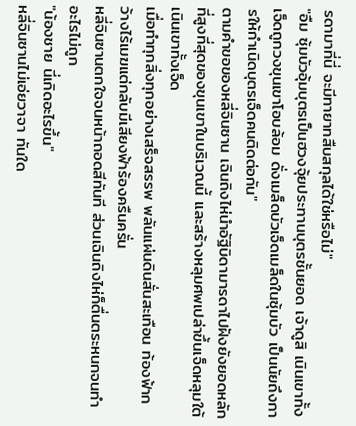รดามาที่นี่ จะมีทายาทสืบสกุลได้ใช่หรือไม่"
"อืม ซุ้มบัวอุ้มบุตรเป็นฮวงจุ้ยประทานบุตรชั้นยอด เจ้าดูสิ เนินเขาทั้งเจ็ดถูกวงขุนเขาโอบล้อม ดั่งเมล็ดบัวเจ็ดเมล็ดในซุ้มบัว เป็นนัยถึงการให้กำเนิดบุตรเจ็ดคนติดต่อกัน"
ตามคำขอของหลี่จินซาน เฉินถิงไห่นำอัฐิบิดามารดาไปฝังยังยอดหลักที่สูงที่สุดของขุนเขาในบริเวณนี้ และสร้างหลุมศพเปล่าขึ้นเจ็ดหลุมใต้เนินเขาทั้งเจ็ด
เมื่อทำทุกสิ่งทุกอย่างเสร็จสรรพ พลันแผ่นดินสั่นสะเทือน ท้องฟ้ากว้างไร้เมฆแต่กลับมีเสียงฟ้าร้องครืนครั่น
หลี่จินซานตกใจจนหน้าถอดสีทันที ส่วนเฉินถิงไห่ก็ตื่นตระหนกจนทำอะไรไม่ถูก
"น้องชาย นี่เกิดอะไรขึ้น"
หลี่จินซานไม่เอ่ยวาจา ทันใด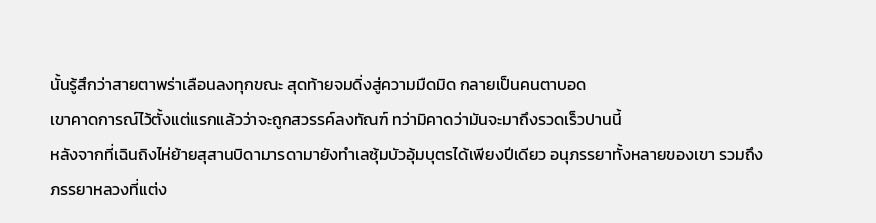นั้นรู้สึกว่าสายตาพร่าเลือนลงทุกขณะ สุดท้ายจมดิ่งสู่ความมืดมิด กลายเป็นคนตาบอด
เขาคาดการณ์ไว้ตั้งแต่แรกแล้วว่าจะถูกสวรรค์ลงทัณฑ์ ทว่ามิคาดว่ามันจะมาถึงรวดเร็วปานนี้
หลังจากที่เฉินถิงไห่ย้ายสุสานบิดามารดามายังทำเลซุ้มบัวอุ้มบุตรได้เพียงปีเดียว อนุภรรยาทั้งหลายของเขา รวมถึงภรรยาหลวงที่แต่ง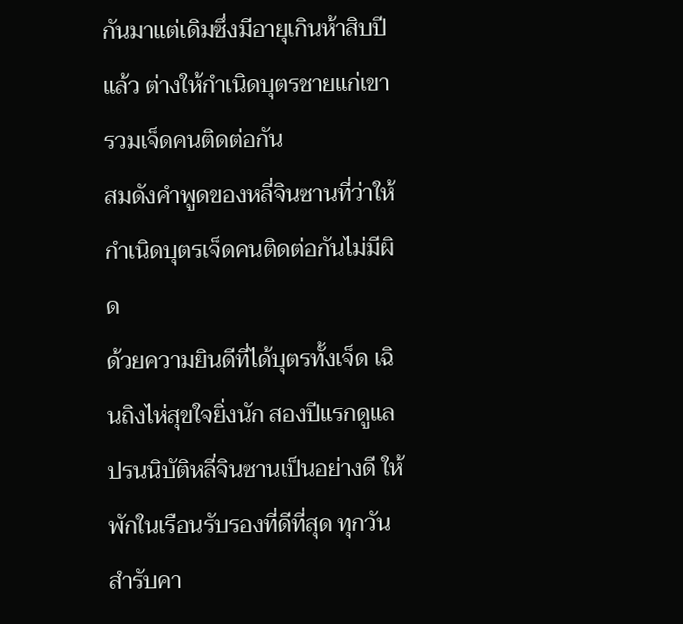กันมาแต่เดิมซึ่งมีอายุเกินห้าสิบปีแล้ว ต่างให้กำเนิดบุตรชายแก่เขารวมเจ็ดคนติดต่อกัน
สมดังคำพูดของหลี่จินซานที่ว่าให้กำเนิดบุตรเจ็ดคนติดต่อกันไม่มีผิด
ด้วยความยินดีที่ได้บุตรทั้งเจ็ด เฉินถิงไห่สุขใจยิ่งนัก สองปีแรกดูแลปรนนิบัติหลี่จินซานเป็นอย่างดี ให้พักในเรือนรับรองที่ดีที่สุด ทุกวันสำรับคา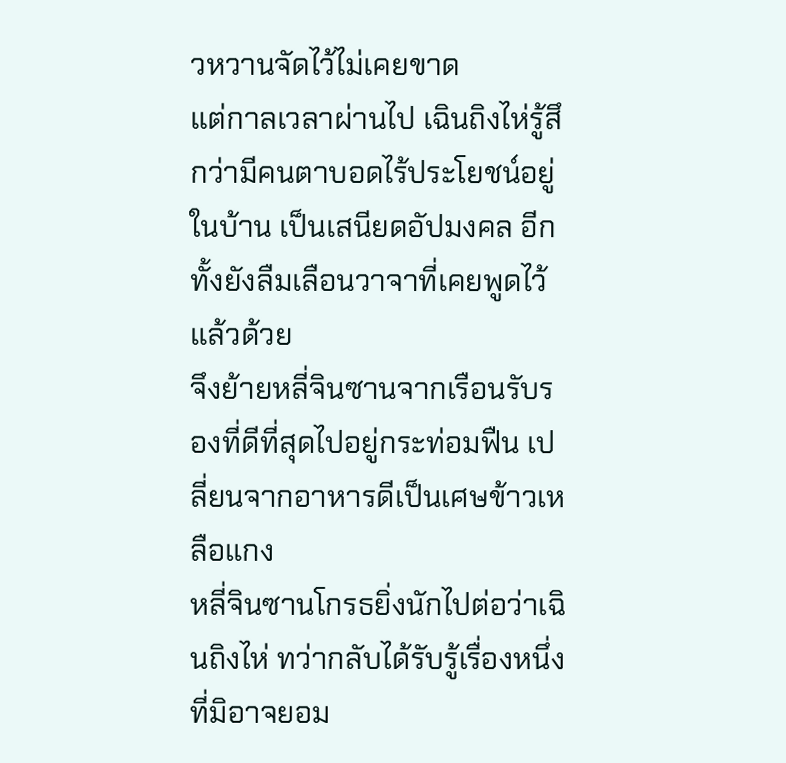วหวานจัดไว้ไม่เคยขาด
แต่กาลเวลาผ่านไป เฉินถิงไห่รู้สึกว่ามีคนตาบอดไร้ประโยชน์อยู่ในบ้าน เป็นเสนียดอัปมงคล อีกทั้งยังลืมเลือนวาจาที่เคยพูดไว้แล้วด้วย
จึงย้ายหลี่จินซานจากเรือนรับรองที่ดีที่สุดไปอยู่กระท่อมฟืน เปลี่ยนจากอาหารดีเป็นเศษข้าวเหลือแกง
หลี่จินซานโกรธยิ่งนักไปต่อว่าเฉินถิงไห่ ทว่ากลับได้รับรู้เรื่องหนึ่งที่มิอาจยอม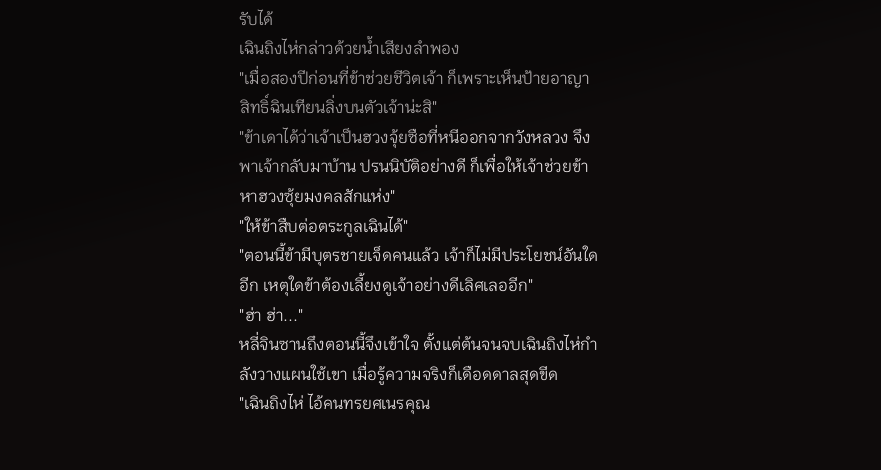รับได้
เฉินถิงไห่กล่าวด้วยน้ำเสียงลำพอง
"เมื่อสองปีก่อนที่ข้าช่วยชีวิตเจ้า ก็เพราะเห็นป้ายอาญาสิทธิ์ฉินเทียนลิ่งบนตัวเจ้าน่ะสิ"
"ข้าเดาได้ว่าเจ้าเป็นฮวงจุ้ยซือที่หนีออกจากวังหลวง จึงพาเจ้ากลับมาบ้าน ปรนนิบัติอย่างดี ก็เพื่อให้เจ้าช่วยข้าหาฮวงซุ้ยมงคลสักแห่ง"
"ให้ข้าสืบต่อตระกูลเฉินได้"
"ตอนนี้ข้ามีบุตรชายเจ็ดคนแล้ว เจ้าก็ไม่มีประโยชน์อันใดอีก เหตุใดข้าต้องเลี้ยงดูเจ้าอย่างดีเลิศเลออีก"
"ฮ่า ฮ่า..."
หลี่จินซานถึงตอนนี้จึงเข้าใจ ตั้งแต่ต้นจนจบเฉินถิงไห่กำลังวางแผนใช้เขา เมื่อรู้ความจริงก็เดือดดาลสุดขีด
"เฉินถิงไห่ ไอ้คนทรยศเนรคุณ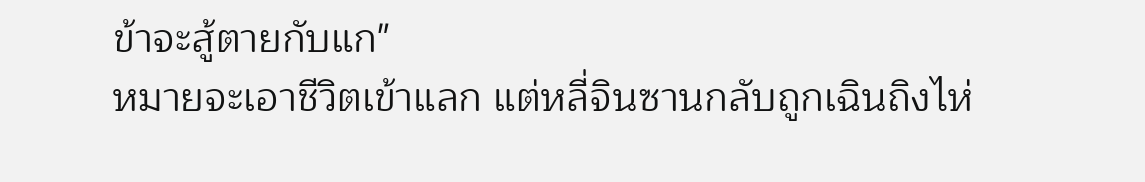ข้าจะสู้ตายกับแก"
หมายจะเอาชีวิตเข้าแลก แต่หลี่จินซานกลับถูกเฉินถิงไห่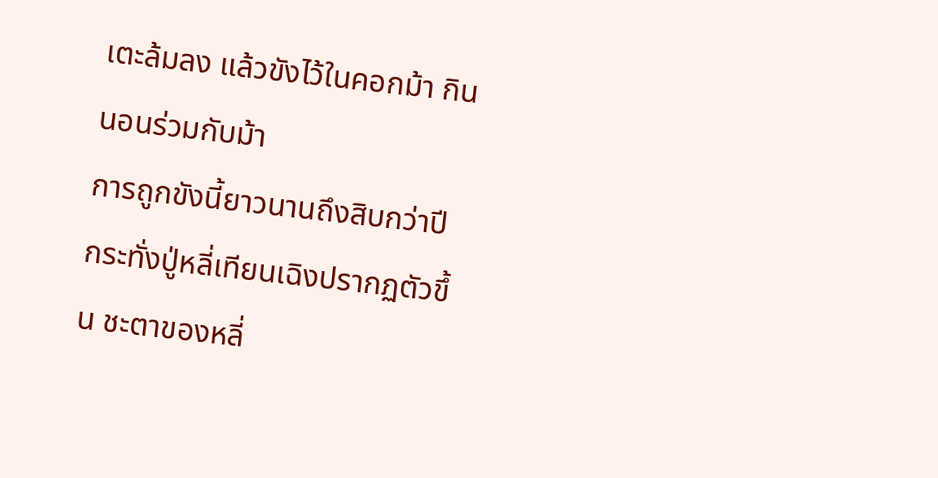เตะล้มลง แล้วขังไว้ในคอกม้า กินนอนร่วมกับม้า
การถูกขังนี้ยาวนานถึงสิบกว่าปี กระทั่งปู่หลี่เทียนเฉิงปรากฏตัวขึ้น ชะตาของหลี่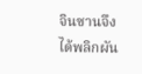จินซานจึงได้พลิกผัน